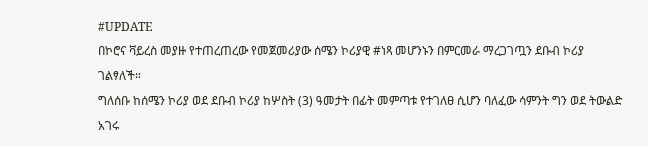#UPDATE
በኮሮና ቫይረስ መያዙ የተጠረጠረው የመጀመሪያው ሰሜን ኮሪያዊ #ነጻ መሆንኑን በምርመራ ማረጋገጧን ደቡብ ኮሪያ ገልፃለች።
ግለሰቡ ከሰሜን ኮሪያ ወደ ደቡብ ኮሪያ ከሦስት (3) ዓመታት በፊት መምጣቱ የተገለፀ ሲሆን ባለፈው ሳምንት ግን ወደ ትውልድ አገሩ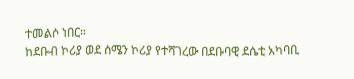ተመልሶ ነበር።
ከደቡብ ኮሪያ ወደ ሰሜን ኮሪያ የተሻገረው በደቡባዊ ደሴቲ አካባቢ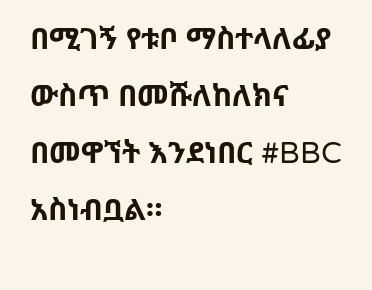በሚገኝ የቱቦ ማስተላለፊያ ውስጥ በመሹለከለክና በመዋኘት እንደነበር #BBC አስነብቧል።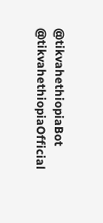@tikvahethiopiaBot @tikvahethiopiaOfficial